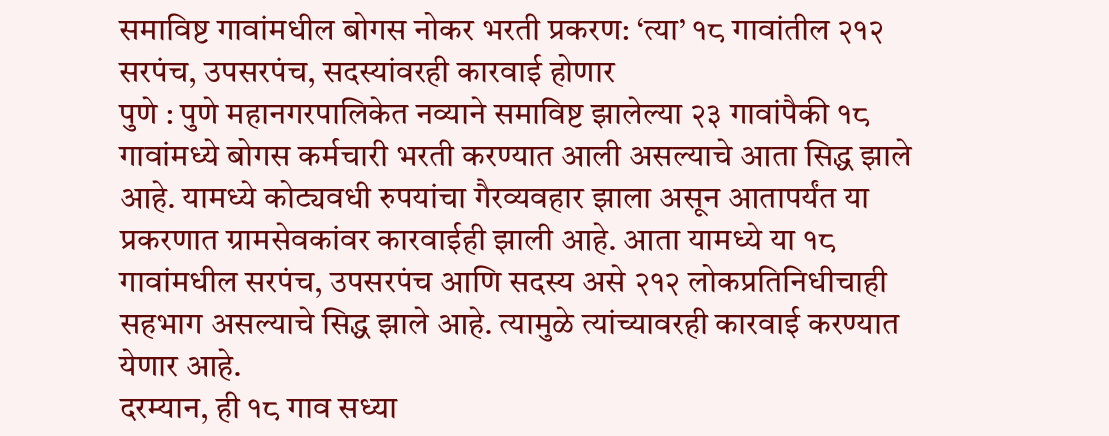समाविष्ट गावांमधील बोगस नोकर भरती प्रकरण: ‘त्या’ १८ गावांतील २१२ सरपंच, उपसरपंच, सदस्यांवरही कारवाई होणार
पुणे : पुणे महानगरपालिकेत नव्याने समाविष्ट झालेल्या २३ गावांपैकी १८ गावांमध्ये बोगस कर्मचारी भरती करण्यात आली असल्याचे आता सिद्ध झाले आहे. यामध्ये कोट्यवधी रुपयांचा गैरव्यवहार झाला असून आतापर्यंत या प्रकरणात ग्रामसेवकांवर कारवाईही झाली आहे. आता यामध्ये या १८ गावांमधील सरपंच, उपसरपंच आणि सदस्य असे २१२ लोकप्रतिनिधीचाही सहभाग असल्याचे सिद्ध झाले आहे. त्यामुळे त्यांच्यावरही कारवाई करण्यात येणार आहे.
दरम्यान, ही १८ गाव सध्या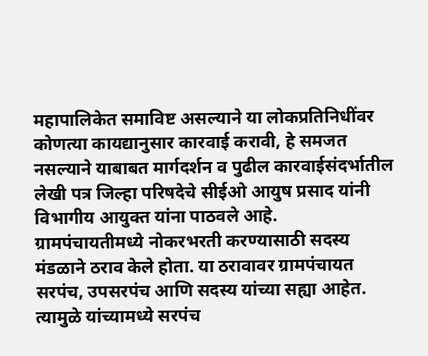महापालिकेत समाविष्ट असल्याने या लोकप्रतिनिधींवर कोणत्या कायद्यानुसार कारवाई करावी, हे समजत नसल्याने याबाबत मार्गदर्शन व पुढील कारवाईसंदर्भातील लेखी पत्र जिल्हा परिषदेचे सीईओ आयुष प्रसाद यांनी विभागीय आयुक्त यांना पाठवले आहे.
ग्रामपंचायतीमध्ये नोकरभरती करण्यासाठी सदस्य मंडळाने ठराव केले होता. या ठरावावर ग्रामपंचायत सरपंच, उपसरपंच आणि सदस्य यांच्या सह्या आहेत. त्यामुळे यांच्यामध्ये सरपंच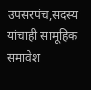उपसरपंच,सदस्य यांचाही सामूहिक समावेश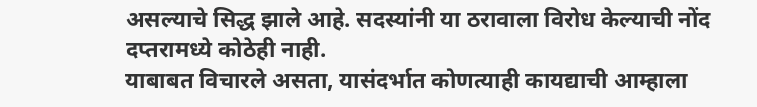असल्याचे सिद्ध झाले आहे. सदस्यांनी या ठरावाला विरोध केल्याची नोंद दप्तरामध्ये कोठेही नाही.
याबाबत विचारले असता, यासंदर्भात कोणत्याही कायद्याची आम्हाला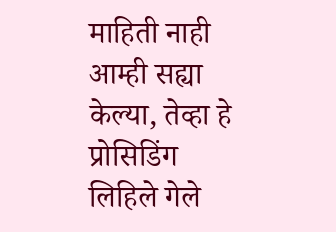माहिती नाही आम्ही सह्या केल्या, तेव्हा हे प्रोसिडिंग लिहिले गेले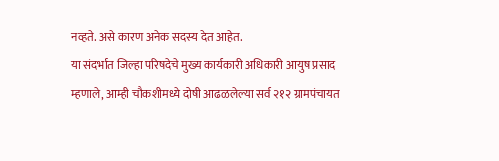नव्हते. असे कारण अनेक सदस्य देत आहेत.
या संदर्भात जिल्हा परिषदेचे मुख्य कार्यकारी अधिकारी आयुष प्रसाद म्हणाले, आम्ही चौकशीमध्ये दोषी आढळलेल्या सर्व २१२ ग्रामपंचायत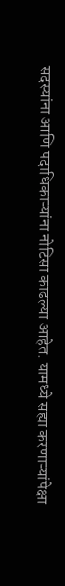सदस्यांना आणि पदाधिकाऱ्यांना नोटिसा काढल्या आहेत. यामध्ये सह्या करणाऱ्यांपेक्षा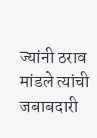ज्यांनी ठराव मांडले त्यांची जबाबदारी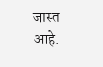जास्त आहे.